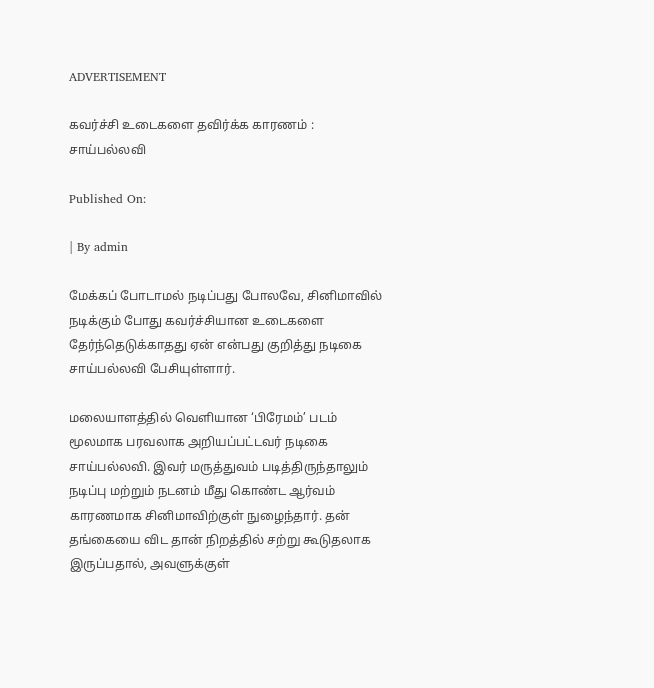ADVERTISEMENT

கவர்ச்சி உடைகளை தவிர்க்க காரணம் : சாய்பல்லவி

Published On:

| By admin

மேக்கப் போடாமல் நடிப்பது போலவே, சினிமாவில் நடிக்கும் போது கவர்ச்சியான உடைகளை தேர்ந்தெடுக்காதது ஏன் என்பது குறித்து நடிகை சாய்பல்லவி பேசியுள்ளார்.

மலையாளத்தில் வெளியான ‘பிரேமம்’ படம் மூலமாக பரவலாக அறியப்பட்டவர் நடிகை சாய்பல்லவி. இவர் மருத்துவம் படித்திருந்தாலும் நடிப்பு மற்றும் நடனம் மீது கொண்ட ஆர்வம் காரணமாக சினிமாவிற்குள் நுழைந்தார். தன் தங்கையை விட தான் நிறத்தில் சற்று கூடுதலாக இருப்பதால், அவளுக்குள்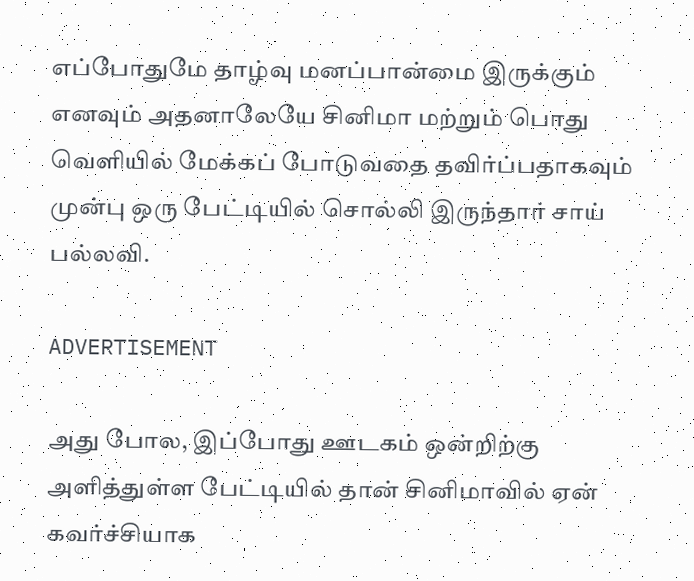எப்போதுமே தாழ்வு மனப்பான்மை இருக்கும் எனவும் அதனாலேயே சினிமா மற்றும் பொது வெளியில் மேக்கப் போடுவதை தவிர்ப்பதாகவும் முன்பு ஒரு பேட்டியில் சொல்லி இருந்தார் சாய் பல்லவி.

ADVERTISEMENT

அது போல, இப்போது ஊடகம் ஒன்றிற்கு அளித்துள்ள பேட்டியில் தான் சினிமாவில் ஏன் கவர்ச்சியாக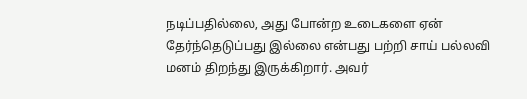நடிப்பதில்லை, அது போன்ற உடைகளை ஏன் தேர்ந்தெடுப்பது இல்லை என்பது பற்றி சாய் பல்லவி மனம் திறந்து இருக்கிறார். அவர்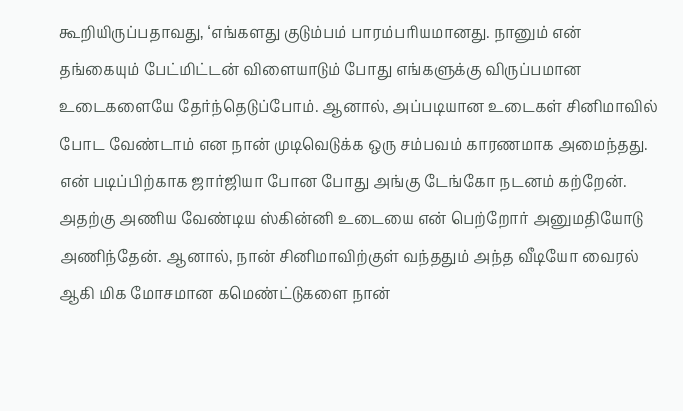கூறியிருப்பதாவது, ‘எங்களது குடும்பம் பாரம்பரியமானது. நானும் என் தங்கையும் பேட்மிட்டன் விளையாடும் போது எங்களுக்கு விருப்பமான உடைகளையே தேர்ந்தெடுப்போம். ஆனால், அப்படியான உடைகள் சினிமாவில் போட வேண்டாம் என நான் முடிவெடுக்க ஒரு சம்பவம் காரணமாக அமைந்தது. என் படிப்பிற்காக ஜார்ஜியா போன போது அங்கு டேங்கோ நடனம் கற்றேன். அதற்கு அணிய வேண்டிய ஸ்கின்னி உடையை என் பெற்றோர் அனுமதியோடு அணிந்தேன். ஆனால், நான் சினிமாவிற்குள் வந்ததும் அந்த வீடியோ வைரல் ஆகி மிக மோசமான கமெண்ட்டுகளை நான்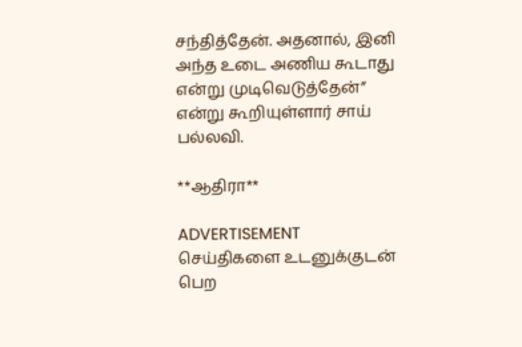சந்தித்தேன். அதனால், இனி அந்த உடை அணிய கூடாது என்று முடிவெடுத்தேன்” என்று கூறியுள்ளார் சாய் பல்லவி.

**ஆதிரா**

ADVERTISEMENT
செய்திகளை உடனுக்குடன் பெற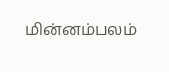மின்னம்பலம்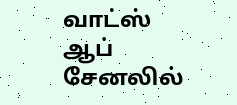வாட்ஸ் ஆப் சேனலில்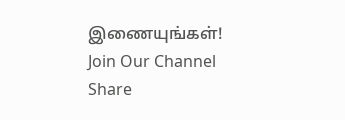இணையுங்கள்!
Join Our Channel
Share